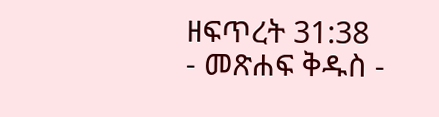ዘፍጥረት 31:38 - መጽሐፍ ቅዱስ -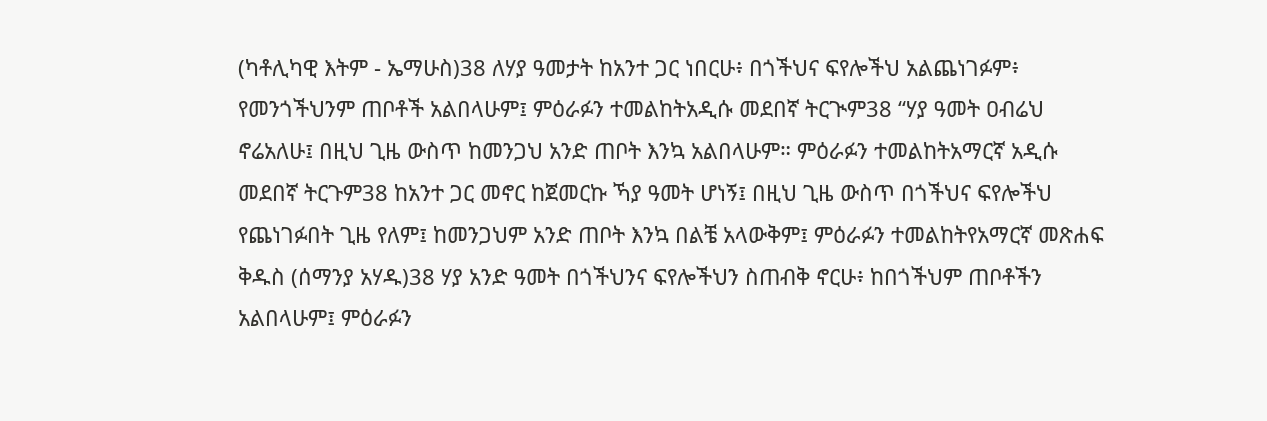(ካቶሊካዊ እትም - ኤማሁስ)38 ለሃያ ዓመታት ከአንተ ጋር ነበርሁ፥ በጎችህና ፍየሎችህ አልጨነገፉም፥ የመንጎችህንም ጠቦቶች አልበላሁም፤ ምዕራፉን ተመልከትአዲሱ መደበኛ ትርጒም38 “ሃያ ዓመት ዐብሬህ ኖሬአለሁ፤ በዚህ ጊዜ ውስጥ ከመንጋህ አንድ ጠቦት እንኳ አልበላሁም። ምዕራፉን ተመልከትአማርኛ አዲሱ መደበኛ ትርጉም38 ከአንተ ጋር መኖር ከጀመርኩ ኻያ ዓመት ሆነኝ፤ በዚህ ጊዜ ውስጥ በጎችህና ፍየሎችህ የጨነገፉበት ጊዜ የለም፤ ከመንጋህም አንድ ጠቦት እንኳ በልቼ አላውቅም፤ ምዕራፉን ተመልከትየአማርኛ መጽሐፍ ቅዱስ (ሰማንያ አሃዱ)38 ሃያ አንድ ዓመት በጎችህንና ፍየሎችህን ስጠብቅ ኖርሁ፥ ከበጎችህም ጠቦቶችን አልበላሁም፤ ምዕራፉን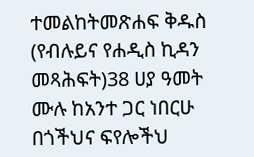ተመልከትመጽሐፍ ቅዱስ (የብሉይና የሐዲስ ኪዳን መጻሕፍት)38 ሀያ ዓመት ሙሉ ከአንተ ጋር ነበርሁ በጎችህና ፍየሎችህ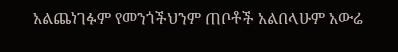አልጨነገፉም የመንጎችህንም ጠቦቶች አልበላሁም አውሬ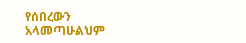የሰበረውን አላመጣሁልህም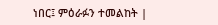ነበር፤ ምዕራፉን ተመልከት |